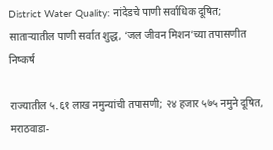District Water Quality: नांदेडचे पाणी सर्वाधिक दूषित; साताऱ्यातील पाणी सर्वात शुद्ध, ‘जल जीवन मिशन’च्या तपासणीत निष्कर्ष

राज्यातील ५.६१ लाख नमुन्यांची तपासणी; २४ हजार ५७५ नमुने दूषित, मराठवाडा-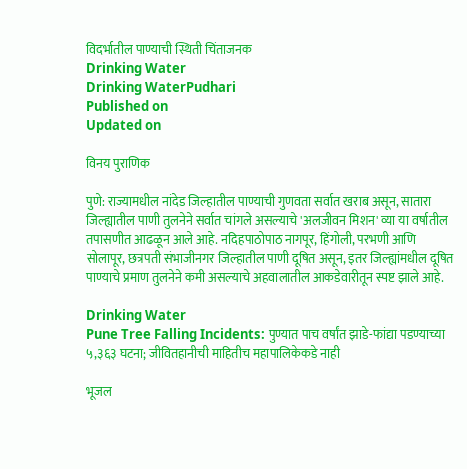विदर्भातील पाण्याची स्थिती चिंताजनक
Drinking Water
Drinking WaterPudhari
Published on
Updated on

विनय पुराणिक

पुणे: राज्यामधील नांदेड जिल्हातील पाण्याची गुणवता सर्वात खराब असून, सातारा जिल्ह्यातील पाणी तुलनेने सर्वात चांगले असल्याचे 'अलजीवन मिशन' व्या या वर्षातील तपासणीत आढळून आले आहे. नदिहपाठोपाठ नागपूर, हिंगोली, परभणी आणि सोलापूर, छत्रपती संभाजीनगर जिल्हातील पाणी दूषित असून, इतर जिल्ह्यांमधील दूषित पाण्याचे प्रमाण तुलनेने कमी असल्याचे अहवालातील आकडेवारीतून स्पष्ट झाले आहे.

Drinking Water
Pune Tree Falling Incidents: पुण्यात पाच वर्षांत झाडे-फांद्या पडण्याच्या ५,३६३ घटना; जीवितहानीची माहितीच महापालिकेकडे नाही

भूजल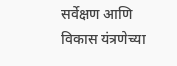सर्वेक्षण आणि विकास यंत्रणेच्या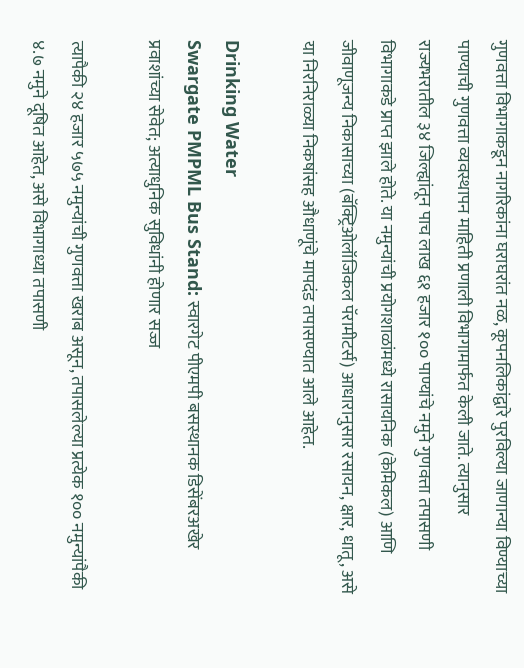गुणवत्ता विभागाकडून नागरिकांना घराघरांत नळ, कूपनलिकांद्वारे पुरविल्या जाणान्या विण्याच्या पाण्याची गुणवत्ता व्यवस्थापन माहिती प्रणाली विभागामार्फत केली जाते. त्यानुसार राज्यभरातील ३४ जिल्ह्यांतून पाच लाख ६१ हजार १०० पाण्यांचे नमुने गुणवत्ता तपासणी विभागाकडे प्राप्त झाले होते. या नमुन्यांची प्रयोगशाळांमध्ये रासायनिक (केमिकल) आणि जीवाणूजन्य निकासाच्या (बॅक्ट्रिओलॉजिकल पॅरामीटर्स) आधारानुसार रसायन, क्षार, धातू, असे या निरनिराळ्या निकषांसह औधाणूंचे मापदंड तपासण्यात आले आहेत.

Drinking Water
Swargate PMPML Bus Stand: स्वारगेट पीएमपी बसस्थानक डिसेंबरअखेर प्रवाशांच्या सेवेत; अत्याधुनिक सुविधांनी होणार सज्ज

त्यापैकी २४ हजार ५७५ नमुन्यांची गुणवत्ता खराब असून, तपासलेल्या प्रत्येक १०० नमुन्यांपैकी ४.७ नमुने दूषित आहेत, असे विभागाध्या तपासणी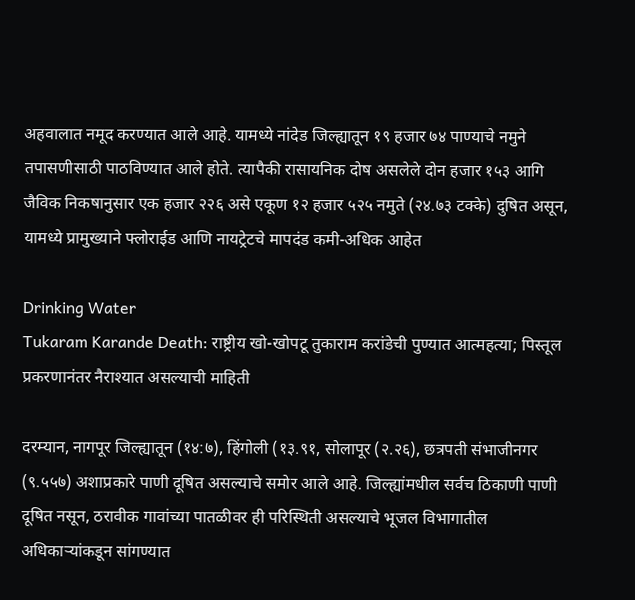अहवालात नमूद करण्यात आले आहे. यामध्ये नांदेड जिल्ह्यातून १९ हजार ७४ पाण्याचे नमुने तपासणीसाठी पाठविण्यात आले होते. त्यापैकी रासायनिक दोष असलेले दोन हजार १५३ आगि जैविक निकषानुसार एक हजार २२६ असे एकूण १२ हजार ५२५ नमुते (२४.७३ टक्के) दुषित असून, यामध्ये प्रामुख्याने फ्लोराईड आणि नायट्रेटचे मापदंड कमी-अधिक आहेत

Drinking Water
Tukaram Karande Death: राष्ट्रीय खो-खोपटू तुकाराम करांडेची पुण्यात आत्महत्या; पिस्तूल प्रकरणानंतर नैराश्यात असल्याची माहिती

दरम्यान, नागपूर जिल्ह्यातून (१४:७), हिंगोली (१३.९१, सोलापूर (२.२६), छत्रपती संभाजीनगर (९.५५७) अशाप्रकारे पाणी दूषित असल्याचे समोर आले आहे. जिल्ह्यांमधील सर्वच ठिकाणी पाणी दूषित नसून, ठरावीक गावांच्या पातळीवर ही परिस्थिती असल्याचे भूजल विभागातील अधिकाऱ्यांकडून सांगण्यात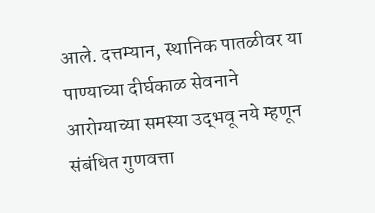आले. दत्तम्यान, स्थानिक पातळीवर या पाण्याच्या दीर्घकाळ सेवनाने आरोग्याच्या समस्या उद्‌भवू नये म्हणून संबंधित गुणवत्ता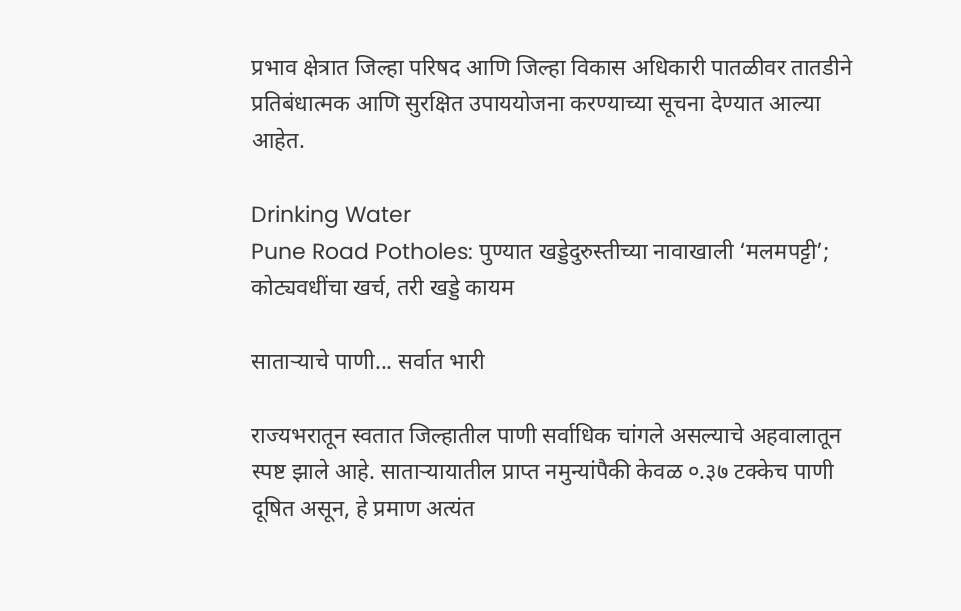प्रभाव क्षेत्रात जिल्हा परिषद आणि जिल्हा विकास अधिकारी पातळीवर तातडीने प्रतिबंधात्मक आणि सुरक्षित उपाययोजना करण्याच्या सूचना देण्यात आल्या आहेत.

Drinking Water
Pune Road Potholes: पुण्यात खड्डेदुरुस्तीच्या नावाखाली ‘मलमपट्टी’; कोट्यवधींचा खर्च, तरी खड्डे कायम

साताऱ्याचे पाणी... सर्वात भारी

राज्यभरातून स्वतात जिल्हातील पाणी सर्वाधिक चांगले असल्याचे अहवालातून स्पष्ट झाले आहे. साताऱ्यायातील प्राप्त नमुन्यांपैकी केवळ ०.३७ टक्केच पाणी दूषित असून, हे प्रमाण अत्यंत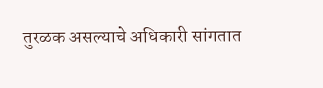तुरळक असल्याचे अधिकारी सांगतात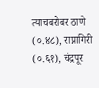त्याचबरोबर ठाणे (०.४८), राप्नागिरी (०.६१), चंद्रपूर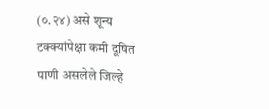(०.२४) असे शून्य टक्क्यांपेक्षा कमी दूषित पाणी असलेले जिल्हे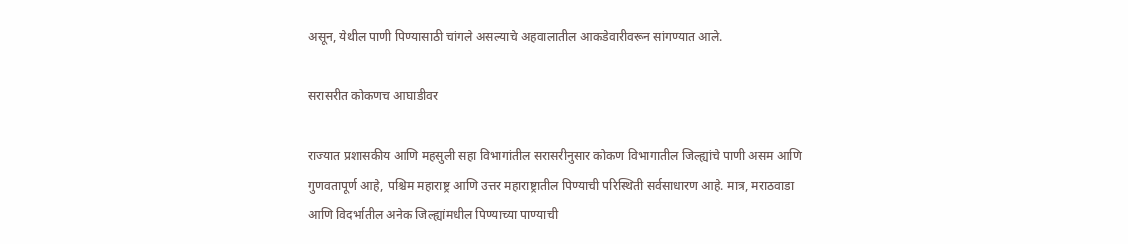असून, येथील पाणी पिण्यासाठी चांगले असल्याचे अहवालातील आकडेवारीवरून सांगण्यात आले.

सरासरीत कोकणच आघाडीवर

राज्यात प्रशासकीय आणि महसुली सहा विभागांतील सरासरीनुसार कोकण विभागातील जिल्ह्यांचे पाणी असम आणि गुणवतापूर्ण आहे, पश्चिम महाराष्ट्र आणि उत्तर महाराष्ट्रातील पिण्याची परिस्थिती सर्वसाधारण आहे. मात्र, मराठवाडा आणि विदर्भातील अनेक जिल्ह्यांमधील पिण्याच्या पाण्याची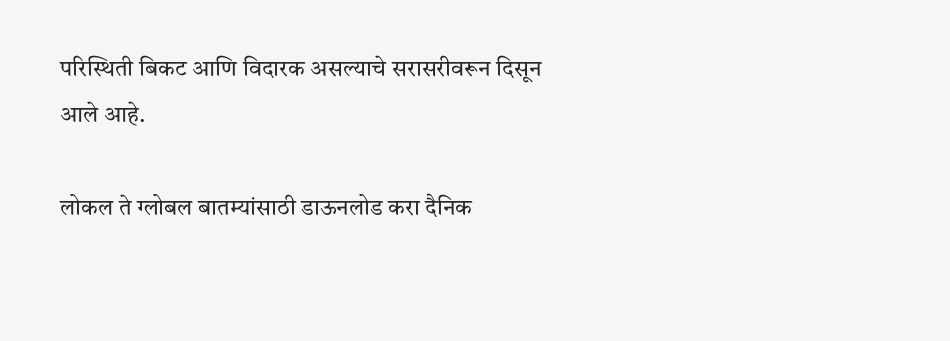परिस्थिती बिकट आणि विदारक असल्याचे सरासरीवरून दिसून आले आहे.

लोकल ते ग्लोबल बातम्यांसाठी डाऊनलोड करा दैनिक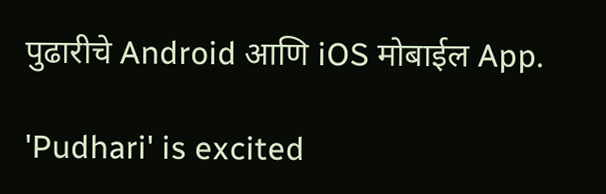पुढारीचे Android आणि iOS मोबाईल App.

'Pudhari' is excited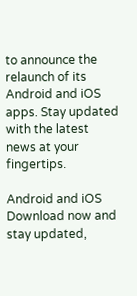to announce the relaunch of its Android and iOS apps. Stay updated with the latest news at your fingertips.

Android and iOS Download now and stay updated,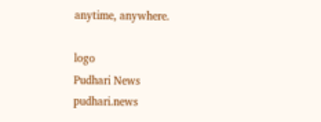anytime, anywhere.

logo
Pudhari News
pudhari.news